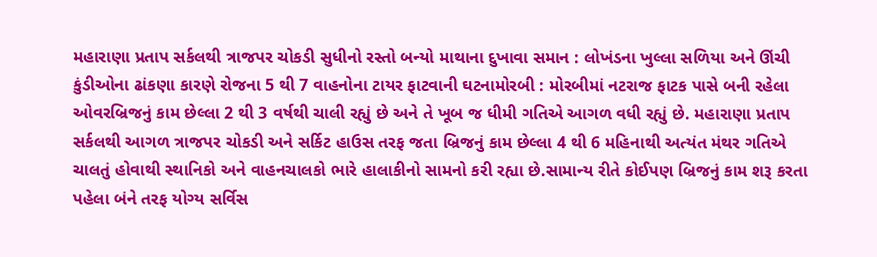મહારાણા પ્રતાપ સર્કલથી ત્રાજપર ચોકડી સુધીનો રસ્તો બન્યો માથાના દુખાવા સમાન : લોખંડના ખુલ્લા સળિયા અને ઊંચી કુંડીઓના ઢાંકણા કારણે રોજના 5 થી 7 વાહનોના ટાયર ફાટવાની ઘટનામોરબી : મોરબીમાં નટરાજ ફાટક પાસે બની રહેલા ઓવરબ્રિજનું કામ છેલ્લા 2 થી 3 વર્ષથી ચાલી રહ્યું છે અને તે ખૂબ જ ધીમી ગતિએ આગળ વધી રહ્યું છે. મહારાણા પ્રતાપ સર્કલથી આગળ ત્રાજપર ચોકડી અને સર્કિટ હાઉસ તરફ જતા બ્રિજનું કામ છેલ્લા 4 થી 6 મહિનાથી અત્યંત મંથર ગતિએ ચાલતું હોવાથી સ્થાનિકો અને વાહનચાલકો ભારે હાલાકીનો સામનો કરી રહ્યા છે.સામાન્ય રીતે કોઈપણ બ્રિજનું કામ શરૂ કરતા પહેલા બંને તરફ યોગ્ય સર્વિસ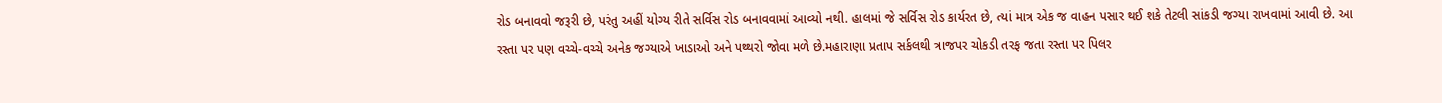રોડ બનાવવો જરૂરી છે, પરંતુ અહીં યોગ્ય રીતે સર્વિસ રોડ બનાવવામાં આવ્યો નથી. હાલમાં જે સર્વિસ રોડ કાર્યરત છે, ત્યાં માત્ર એક જ વાહન પસાર થઈ શકે તેટલી સાંકડી જગ્યા રાખવામાં આવી છે. આ રસ્તા પર પણ વચ્ચે-વચ્ચે અનેક જગ્યાએ ખાડાઓ અને પથ્થરો જોવા મળે છે.મહારાણા પ્રતાપ સર્કલથી ત્રાજપર ચોકડી તરફ જતા રસ્તા પર પિલર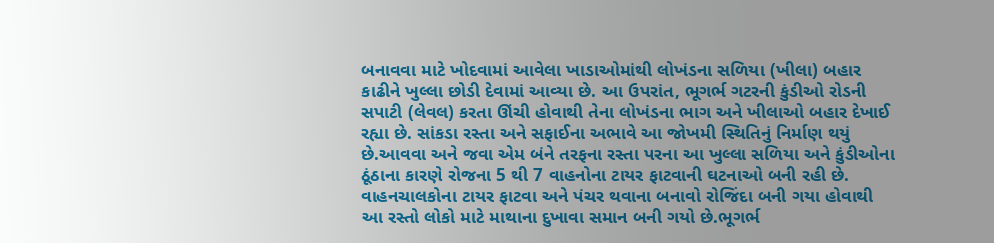બનાવવા માટે ખોદવામાં આવેલા ખાડાઓમાંથી લોખંડના સળિયા (ખીલા) બહાર કાઢીને ખુલ્લા છોડી દેવામાં આવ્યા છે. આ ઉપરાંત, ભૂગર્ભ ગટરની કુંડીઓ રોડની સપાટી (લેવલ) કરતા ઊંચી હોવાથી તેના લોખંડના ભાગ અને ખીલાઓ બહાર દેખાઈ રહ્યા છે. સાંકડા રસ્તા અને સફાઈના અભાવે આ જોખમી સ્થિતિનું નિર્માણ થયું છે.આવવા અને જવા એમ બંને તરફના રસ્તા પરના આ ખુલ્લા સળિયા અને કુંડીઓના ઠૂંઠાના કારણે રોજના 5 થી 7 વાહનોના ટાયર ફાટવાની ઘટનાઓ બની રહી છે. વાહનચાલકોના ટાયર ફાટવા અને પંચર થવાના બનાવો રોજિંદા બની ગયા હોવાથી આ રસ્તો લોકો માટે માથાના દુખાવા સમાન બની ગયો છે.ભૂગર્ભ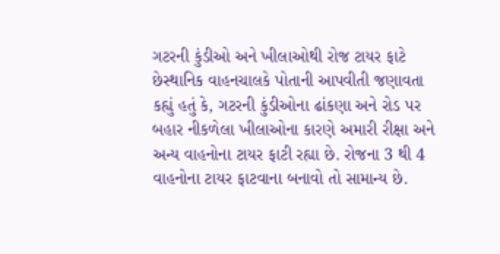ગટરની કુંડીઓ અને ખીલાઓથી રોજ ટાયર ફાટે છેસ્થાનિક વાહનચાલકે પોતાની આપવીતી જણાવતા કહ્યું હતું કે, ગટરની કુંડીઓના ઢાંકણા અને રોડ પર બહાર નીકળેલા ખીલાઓના કારણે અમારી રીક્ષા અને અન્ય વાહનોના ટાયર ફાટી રહ્યા છે. રોજના 3 થી 4 વાહનોના ટાયર ફાટવાના બનાવો તો સામાન્ય છે.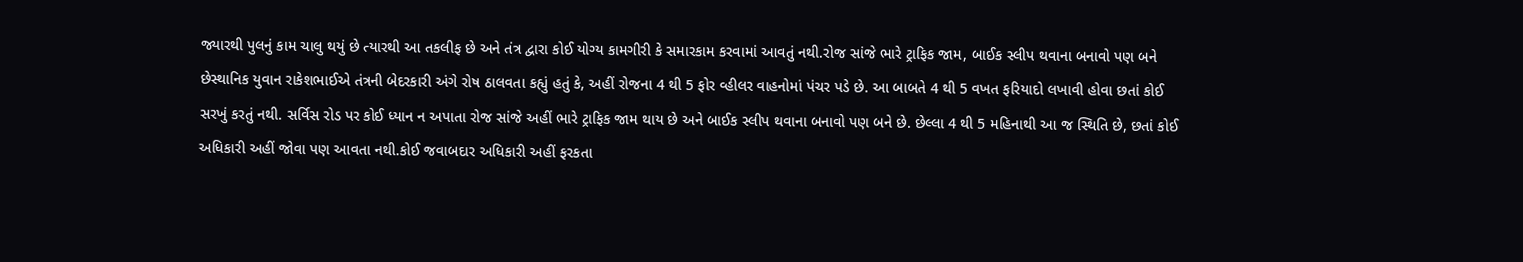જ્યારથી પુલનું કામ ચાલુ થયું છે ત્યારથી આ તકલીફ છે અને તંત્ર દ્વારા કોઈ યોગ્ય કામગીરી કે સમારકામ કરવામાં આવતું નથી.રોજ સાંજે ભારે ટ્રાફિક જામ, બાઈક સ્લીપ થવાના બનાવો પણ બને છેસ્થાનિક યુવાન રાકેશભાઈએ તંત્રની બેદરકારી અંગે રોષ ઠાલવતા કહ્યું હતું કે, અહીં રોજના 4 થી 5 ફોર વ્હીલર વાહનોમાં પંચર પડે છે. આ બાબતે 4 થી 5 વખત ફરિયાદો લખાવી હોવા છતાં કોઈ સરખું કરતું નથી. સર્વિસ રોડ પર કોઈ ધ્યાન ન અપાતા રોજ સાંજે અહીં ભારે ટ્રાફિક જામ થાય છે અને બાઈક સ્લીપ થવાના બનાવો પણ બને છે. છેલ્લા 4 થી 5 મહિનાથી આ જ સ્થિતિ છે, છતાં કોઈ અધિકારી અહીં જોવા પણ આવતા નથી.કોઈ જવાબદાર અધિકારી અહીં ફરકતા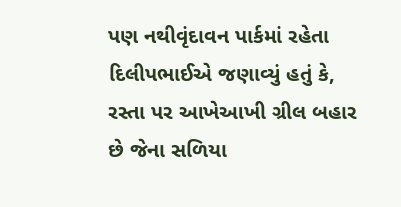પણ નથીવૃંદાવન પાર્કમાં રહેતા દિલીપભાઈએ જણાવ્યું હતું કે, રસ્તા પર આખેઆખી ગ્રીલ બહાર છે જેના સળિયા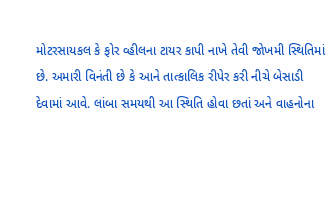મોટરસાયકલ કે ફોર વ્હીલના ટાયર કાપી નાખે તેવી જોખમી સ્થિતિમાં છે. અમારી વિનંતી છે કે આને તાત્કાલિક રીપેર કરી નીચે બેસાડી દેવામાં આવે. લાંબા સમયથી આ સ્થિતિ હોવા છતાં અને વાહનોના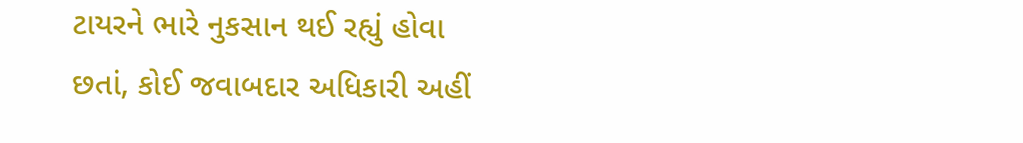ટાયરને ભારે નુકસાન થઈ રહ્યું હોવા છતાં, કોઈ જવાબદાર અધિકારી અહીં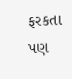ફરકતા પણ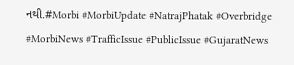નથી.#Morbi #MorbiUpdate #NatrajPhatak #Overbridge #MorbiNews #TrafficIssue #PublicIssue #GujaratNews